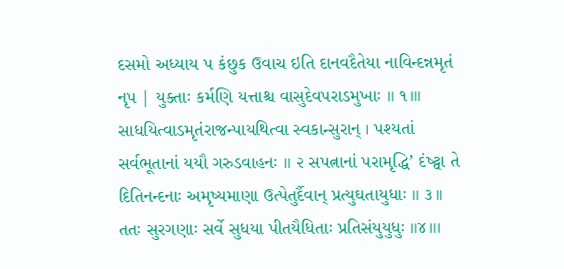દસમો અધ્યાય પ કંછુક ઉવાચ ઇતિ દાનવદૈતેયા નાવિન્દન્નમૃતં નૃપ | યુક્તાઃ કર્મણિ યત્તાશ્ચ વાસુદેવપરાડમુખાઃ ॥ ૧॥। સાધયિત્વાડમૃતંરાજન્પાયથિત્વા સ્વકાન્સુરાન્ । પશ્યતાં સર્વભૂતાનાં યયૌ ગરુડવાહનઃ ॥ ૨ સપત્નાનાં પરામૃદ્ધિ’ દંષ્ટ્વા તે દિતિનન્દનાઃ અમૃષ્યમાણા ઉત્પેતુર્દૈવાન્ પ્રત્યુઘતાયુધાઃ ॥ ૩।। તતઃ સુરગણાઃ સર્વે સુધયા પીતયૈધિતાઃ પ્રતિસંયુયુધુઃ ॥૪॥।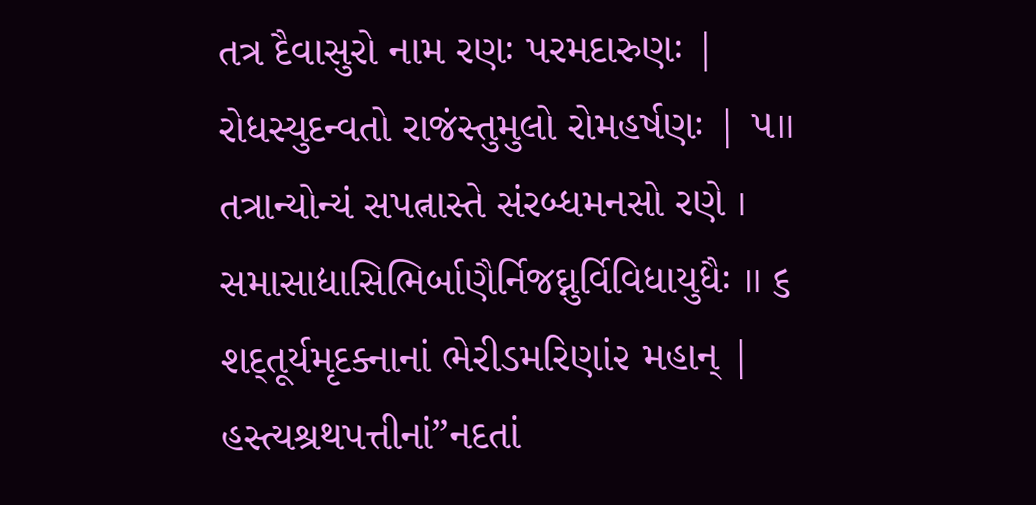તત્ર દૈવાસુરો નામ રણઃ પરમદારુણઃ | રોધસ્યુદન્વતો રાજંસ્તુમુલો રોમહર્ષણઃ | ૫॥ તત્રાન્યોન્યં સપત્નાસ્તે સંરબ્ધમનસો રણે । સમાસાદ્યાસિભિર્બાણૈર્નિજઘ્નુર્વિવિધાયુધૈઃ ॥ ૬ શદ્તૂર્યમૃદક્નાનાં ભેરીડમરિણાં૨ મહાન્ | હસ્ત્યશ્રથપત્તીનાં”નદતાં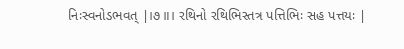નિઃસ્વનોડભવત્ |।૭॥। રથિનો રથિભિસ્તત્ર પત્તિભિઃ સહ પત્તયઃ |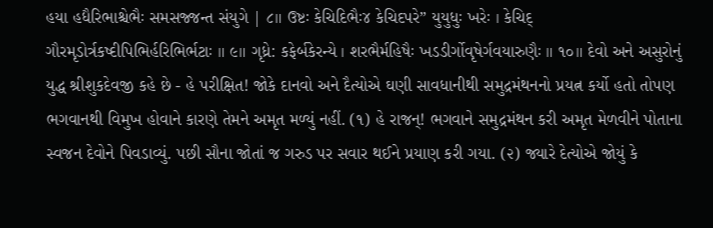હયા હધૈરિભાશ્ચેભૈઃ સમસજ્જન્ત સંયુગે | ૮॥ ઉષ્ટઃ કેચિદિભૈઃ૪ કેચિદપરે” યુયુધુઃ ખરેઃ । કેચિદ્ ગૌરમૃડોર્ત્રકષ્દીપિભિર્હરિભિર્ભટાઃ ॥ ૯॥ ગૃધ્રે: કફેર્બકેરન્યે । શરભૈર્મહિષૈઃ ખડડીર્ગોવૃષેર્ગવયારુણૈઃ ॥ ૧૦॥ દેવો અને અસુરોનું યુદ્ધ શ્રીશુકદેવજી કહે છે - હે પરીક્ષિત! જોકે દાનવો અને દૈત્યોએ ઘણી સાવધાનીથી સમુદ્રમંથનનો પ્રયત્ન કર્યો હતો તોપણ ભગવાનથી વિમુખ હોવાને કારણે તેમને અમૃત મળ્યું નહીં. (૧) હે રાજન્! ભગવાને સમુદ્રમંથન કરી અમૃત મેળવીને પોતાના સ્વજન દેવોને પિવડાવ્યું. પછી સૌના જોતાં જ ગરુડ પર સવાર થઈને પ્રયાણ કરી ગયા. (૨) જ્યારે દેત્યોએ જોયું કે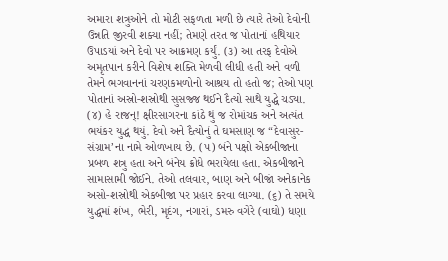અમારા શત્રુઓને તો મોટી સફળતા મળી છે ત્યારે તેઓ દેવોની ઉન્નતિ જીરવી શક્યા નહીં; તેમણે તરત જ પોતાનાં હથિયાર ઉપાડયાં અને દેવો પર આક્રમણ કર્યું. (૩) આ તરફ દેવોએ અમૃતપાન કરીને વિશેષ શક્તિ મેળવી લીધી હતી અને વળી તેમને ભગવાનનાં ચરણકમળોનો આશ્રય તો હતો જ; તેઓ પણ પોતાનાં અસ્રો-શસ્રોથી સુસજ્જ થઈને દૈત્યો સાથે યુદ્ધે ચડ્યા. (૪) હે રાજન્! ક્ષીરસાગરના કાંઠે થું જ રોમાંચક અને અત્યંત ભયંકર યુદ્ધ થયું. દેવો અને દૈત્યોનું તે ઘમસાણ જ “દેવાસુર-સંગ્રામ’ના નામે ઓળખાય છે. (૫) બંને પક્ષો એકબીજાના પ્રબળ શત્રુ હતા અને બંનેય ક્રોધે ભરાયેલા હતા. એકબીજાને સામાસામી જોઈને. તેઓ તલવાર, બાણ અને બીજાં અનેકાનેક અસો-શસ્રોથી એકબીજા પર પ્રહાર કરવા લાગ્યા. (૬) તે સમયે યુદ્ધમાં શંખ, ભેરી, મૃદંગ, નગારાં, ડમરુ વગેરે (વાઘો) ધણા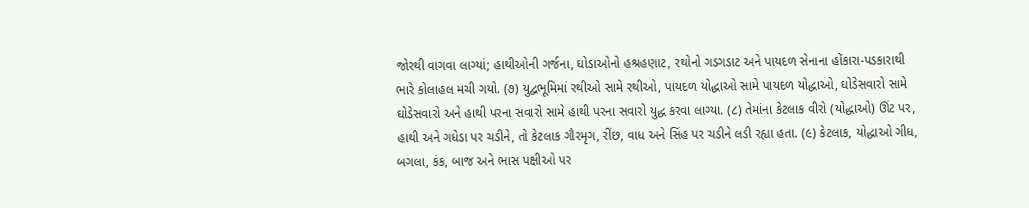જોરથી વાગવા લાગ્યાં; હાથીઓની ગર્જના, ઘોડાઓનો હશ્રહણાટ, રથોનો ગડગડાટ અને પાયદળ સેનાના હોંકારા-પડકારાથી ભારે કોલાહલ મચી ગયો. (૭) યુદ્વભૂમિમાં રથીઓ સામે રથીઓ, પાયદળ યોદ્ધાઓ સામે પાયદળ યોદ્ધાઓ, ઘોડેસવારો સામે ઘોડેસવારો અને હાથી પરના સવારો સામે હાથી પરના સવારો યુદ્ધ કરવા લાગ્યા. (૮) તેમાંના કેટલાક વીરો (યોદ્ધાઓ) ઊંટ પર, હાથી અને ગધેડા પર ચડીને, તો કેટલાક ગૌરમૃગ, રીંછ, વાધ અને સિંહ પર ચડીને લડી રહ્યા હતા. (૯) કેટલાક, યોદ્ધાઓ ગીધ, બગલા, કંક, બાજ અને ભાસ પક્ષીઓ પર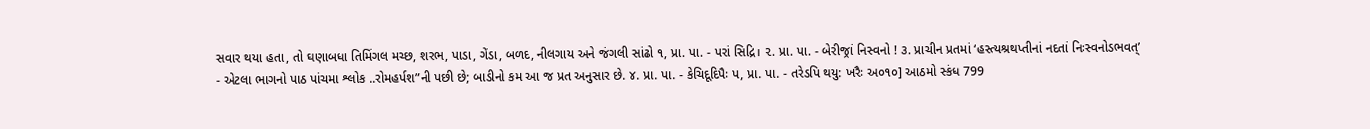સવાર થયા હતા, તો ઘણાબધા તિમિંગલ મચ્છ, શરભ, પાડા, ગેંડા, બળદ, નીલગાય અને જંગલી સાંઢો ૧, પ્રા. પા. - પરાં સિદ્રિ। ૨. પ્રા. પા. - બેરીજ્રાં નિસ્વનો ! ૩. પ્રાચીન પ્રતમાં ‘હસ્ત્યશ્રથપ્તીનાં નદતાં નિઃસ્વનોડભવત્’
- એટલા ભાગનો પાઠ પાંચમા શ્લોક ..રોમહર્પશ”ની પછી છે; બાડીનો કમ આ જ પ્રત અનુસાર છે. ૪. પ્રા. પા. - કેચિદૂદિપૈઃ પ, પ્રા. પા. - તરેડપિ થયુ: ખરૈઃ અ૦૧૦] આઠમો સ્કંધ 799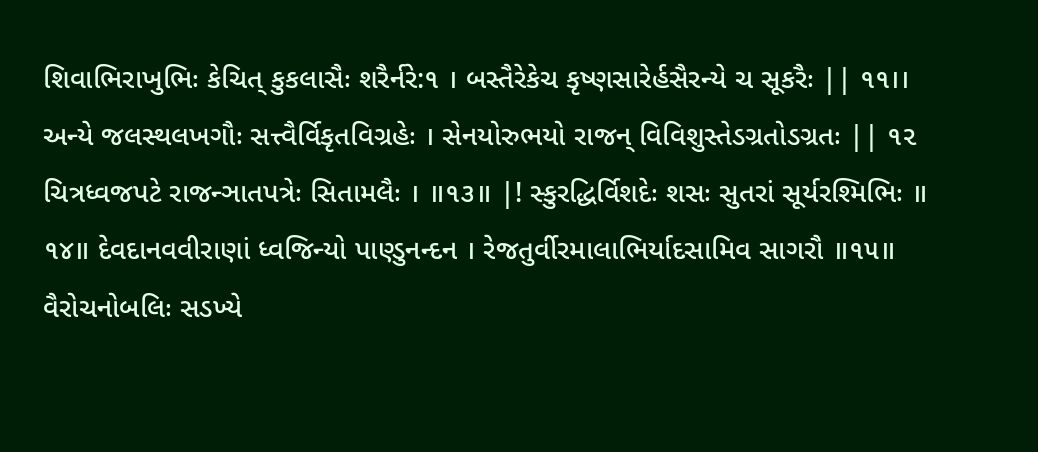શિવાભિરાખુભિઃ કેચિત્ કુકલાસૈઃ શરૈર્નરે:૧ । બસ્તૈરેકેચ કૃષ્ણસારેર્હસૈરન્યે ચ સૂકરૈઃ || ૧૧।। અન્યે જલસ્થલખગૌઃ સત્ત્વૈર્વિકૃતવિગ્રહેઃ । સેનયોરુભયો રાજન્ વિવિશુસ્તેડગ્રતોડગ્રતઃ || ૧૨ ચિત્રધ્વજપટે રાજન્ઞાતપત્રેઃ સિતામલૈઃ । ॥૧૩॥ |! સ્કુરદ્ધિર્વિશદેઃ શસઃ સુતરાં સૂર્યરશ્મિભિઃ ॥ ૧૪॥ દેવદાનવવીરાણાં ધ્વજિન્યો પાણ્ડુનન્દન । રેજતુર્વીરમાલાભિર્યાદસામિવ સાગરૌ ॥૧૫॥ વૈરોચનોબલિઃ સડખ્યે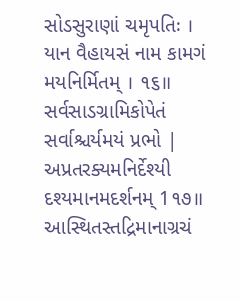સોડસુરાણાં ચમૃપતિઃ । યાન વૈહાયસં નામ કામગં મયનિર્મિતમ્ । ૧૬॥ સર્વસાડગ્રામિકોપેતં સર્વાશ્ચર્યમયં પ્રભો | અપ્રતરક્યમનિર્દેશ્યી દશ્યમાનમદર્શનમ્ 1૧૭॥ આસ્થિતસ્તદ્રિમાનાગ્રચં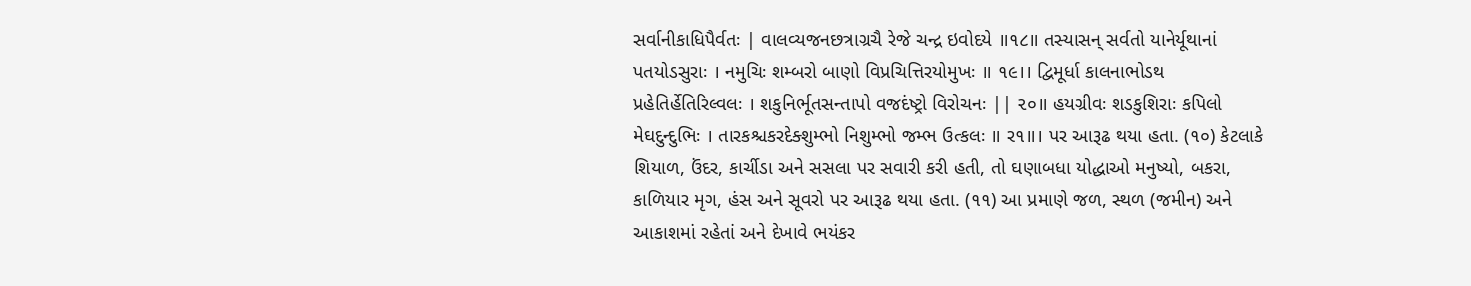સર્વાનીકાધિપૈર્વતઃ | વાલવ્યજનછત્રાગ્રચૈ રેજે ચન્દ્ર ઇવોદયે ॥૧૮॥ તસ્યાસન્ સર્વતો યાનેર્યૂથાનાં પતયોડસુરાઃ । નમુચિઃ શમ્બરો બાણો વિપ્રચિત્તિરયોમુખઃ ॥ ૧૯।। દ્વિમૂર્ધા કાલનાભોડથ પ્રહેતિર્હેતિરિલ્વલઃ । શકુનિર્ભૂતસન્તાપો વજદંષ્ટ્રો વિરોચનઃ || ૨૦॥ હયગ્રીવઃ શડકુશિરાઃ કપિલો મેઘદુન્દુભિઃ । તારકશ્ચકરદેક્શુમ્ભો નિશુમ્ભો જમ્ભ ઉત્કલઃ ॥ ર૧॥। પર આરૂઢ થયા હતા. (૧૦) કેટલાકે શિયાળ, ઉંદર, કાર્ચીડા અને સસલા પર સવારી કરી હતી, તો ઘણાબધા યોદ્ધાઓ મનુષ્યો, બકરા, કાળિયાર મૃગ, હંસ અને સૂવરો પર આરૂઢ થયા હતા. (૧૧) આ પ્રમાણે જળ, સ્થળ (જમીન) અને આકાશમાં રહેતાં અને દેખાવે ભયંકર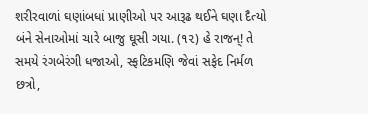શરીરવાળાં ઘણાંબધાં પ્રાણીઓ પર આરૂઢ થઈને ઘણા દૈત્યો બંને સેનાઓમાં ચારે બાજુ ઘૂસી ગયા. (૧૨) હે રાજન્! તે સમયે રંગબેરંગી ધજાઓ, સ્ફટિકમણિ જેવાં સફેદ નિર્મળ છત્રો,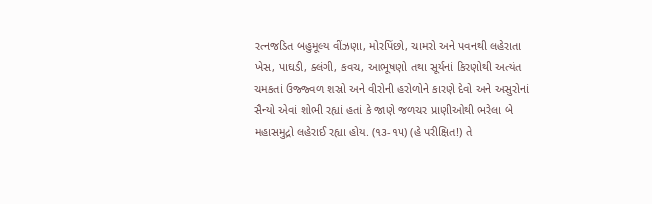રત્નજડિત બહુમૂલ્ય વીંઝણા, મોરપિંછો, ચામરો અને પવનથી લહેરાતા ખેસ, પાઘડી, ક્લંગી, કવચ, આભૂષણો તથા સૂર્યનાં કિરણોથી અત્યંત ચમકતાં ઉજ્જ્વળ શસ્રો અને વીરોની હરોળોને કારણે દેવો અને અસુરોનાં સૈન્યો એવાં શોભી રહ્યાં હતાં કે જાણે જળચર પ્રાણીઓથી ભરેલા બે મહાસમુદ્રો લહેરાઈ રહ્યા હોય. (૧૩-૧૫) (હે પરીક્ષિત!) તે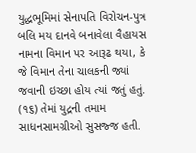યુદ્ધભૂમિમાં સેનાપતિ વિરોચન-પુત્ર બલિ મય દાનવે બનાવેલા વૈહાયસ નામના વિમાન પર આરૂઢ થયા, કે જે વિમાન તેના ચાલકની જ્યાં જવાની ઇચ્છા હોય ત્યાં જતું હતું. (૧૬) તેમાં યુદ્રની તમામ સાધનસામગ્રીઓ સુસજ્જ હતી.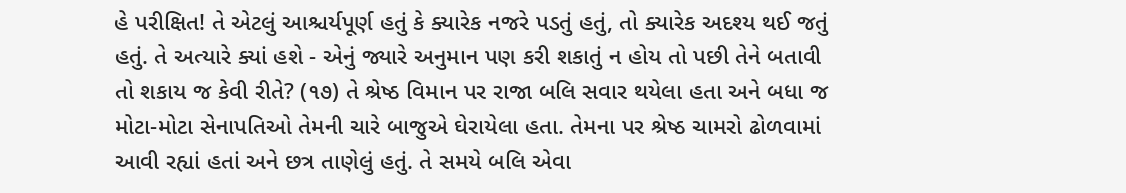હે પરીક્ષિત! તે એટલું આશ્ચર્યપૂર્ણ હતું કે ક્યારેક નજરે પડતું હતું, તો ક્યારેક અદશ્ય થઈ જતું હતું. તે અત્યારે ક્યાં હશે - એનું જ્યારે અનુમાન પણ કરી શકાતું ન હોય તો પછી તેને બતાવી તો શકાય જ કેવી રીતે? (૧૭) તે શ્રેષ્ઠ વિમાન પર રાજા બલિ સવાર થયેલા હતા અને બધા જ મોટા-મોટા સેનાપતિઓ તેમની ચારે બાજુએ ઘેરાયેલા હતા. તેમના પર શ્રેષ્ઠ ચામરો ઢોળવામાં આવી રહ્યાં હતાં અને છત્ર તાણેલું હતું. તે સમયે બલિ એવા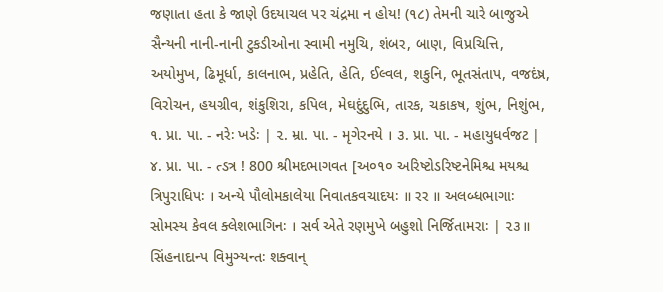જણાતા હતા કે જાણે ઉદયાચલ પર ચંદ્રમા ન હોય! (૧૮) તેમની ચારે બાજુએ સૈન્યની નાની-નાની ટુકડીઓના સ્વામી નમુચિ, શંબર, બાણ, વિપ્રચિત્તિ, અયોમુખ, ઢિમૂર્ધા, કાલનાભ, પ્રહેતિ, હેતિ, ઈલ્વલ, શકુનિ, ભૂતસંતાપ, વજદંષ્ર, વિરોચન, હયગ્રીવ, શંકુશિરા, કપિલ, મેઘદુંદુભિ, તારક, ચકાકષ, શુંભ, નિશુંભ, ૧. પ્રા. પા. - નરેઃ ખડેઃ | ૨. મ્રા. પા. - મૃગેરનયે । ૩. પ્રા. પા. - મહાયુધર્વજટ | ૪. પ્રા. પા. - ત્ડત્ર ! 800 શ્રીમદભાગવત [અ૦૧૦ અરિષ્ટોડરિષ્ટનેમિશ્ચ મયશ્ચ ત્રિપુરાધિપઃ । અન્યે પૌલોમકાલેયા નિવાતકવચાદયઃ ॥ રર ॥ અલબ્ધભાગાઃ સોમસ્ય કેવલ ક્લેશભાગિનઃ । સર્વ એતે રણમુખે બહુશો નિર્જિતામરાઃ | ૨૩॥ સિંહનાદાન્પ વિમુઞ્યન્તઃ શક્વાન્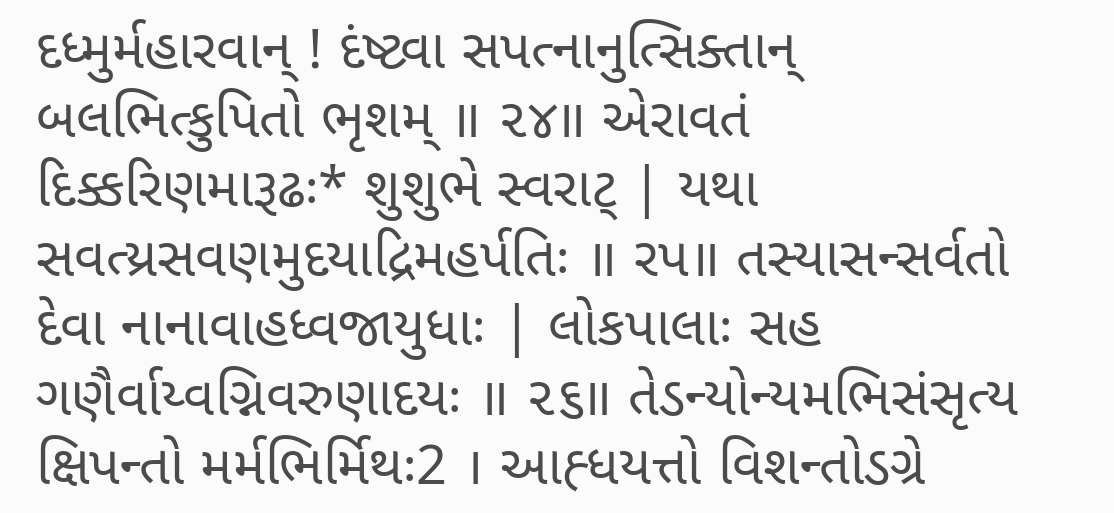દધ્મુર્મહારવાન્ ! દંષ્ટ્વા સપત્નાનુત્સિક્તાન્ બલભિત્કુપિતો ભૃશમ્ ॥ ૨૪॥ એરાવતં દિક્કરિણમારૂઢઃ* શુશુભે સ્વરાટ્ | યથા સવત્ય્રસવણમુદયાદ્રિમહર્પતિઃ ॥ રપ॥ તસ્યાસન્સર્વતો દેવા નાનાવાહધ્વજાયુધાઃ | લોકપાલાઃ સહ ગણૈર્વાય્વગ્નિવરુણાદયઃ ॥ ૨૬॥ તેડન્યોન્યમભિસંસૃત્ય ક્ષિપન્તો મર્મભિર્મિથઃ2 । આહ્ધયત્તો વિશન્તોડગ્રે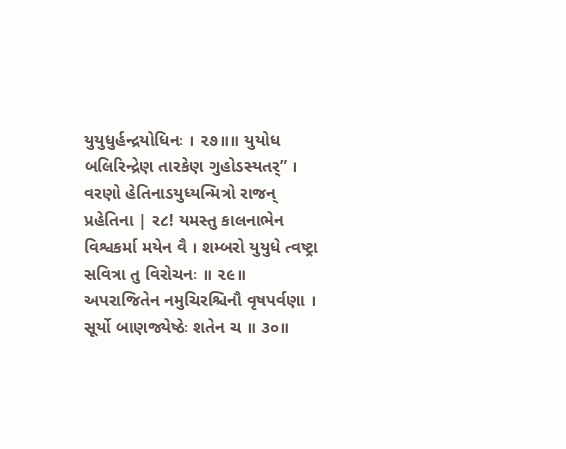યુયુધુર્હન્દ્રયોધિનઃ । ૨૭॥॥ યુયોધ બલિરિન્દ્રેણ તારકેણ ગુહોડસ્યતર્” । વરણો હેતિનાડયુધ્યન્મિત્રો રાજન્ પ્રહેતિના | ર૮! યમસ્તુ કાલનાભેન વિશ્વકર્મા મયેન વૈ । શમ્બરો યુયુધે ત્વષ્ટ્રા સવિત્રા તુ વિરોચનઃ ॥ ૨૯॥ અપરાજિતેન નમુચિરશ્ચિનૌ વૃષપર્વણા । સૂર્યો બાણજ્યેષ્ઠેઃ શતેન ચ ॥ ૩૦॥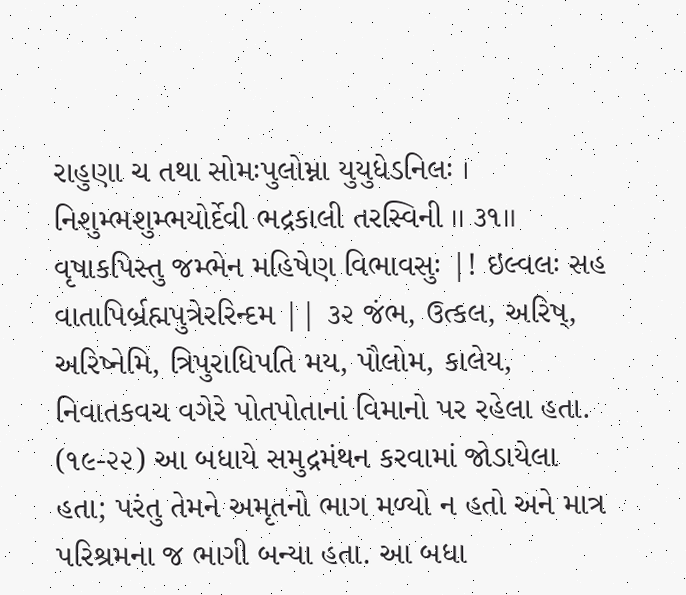રાહુણા ચ તથા સોમઃપુલોમ્ના યુયુધેડનિલઃ । નિશુમ્ભશુમ્ભયોર્દેવી ભદ્રકાલી તરસ્વિની ।। ૩૧॥ વૃષાકપિસ્તુ જમ્ભેન મહિષેણ વિભાવસુઃ |! ઇલ્વલઃ સહ વાતાપિર્બ્રહ્મપુત્રેરરિન્દમ || ૩૨ જંભ, ઉત્કલ, અરિષ્, અરિષ્નેમિ, ત્રિપુરાધિપતિ મય, પૌલોમ, કાલેય, નિવાતકવચ વગેરે પોતપોતાનાં વિમાનો પર રહેલા હતા. (૧૯-૨૨) આ બધાયે સમુદ્રમંથન કરવામાં જોડાયેલા હતા; પરંતુ તેમને અમૃતનો ભાગ મળ્યો ન હતો અને માત્ર પરિશ્રમના જ ભાગી બન્યા હતા. આ બધા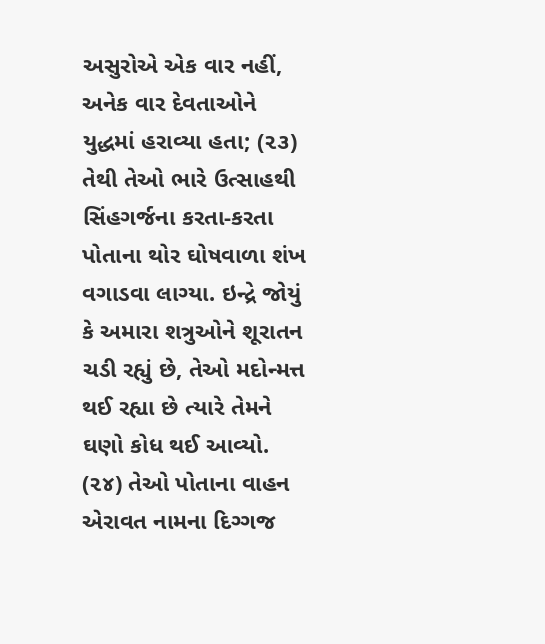અસુરોએ એક વાર નહીં, અનેક વાર દેવતાઓને યુદ્ધમાં હરાવ્યા હતા; (૨૩) તેથી તેઓ ભારે ઉત્સાહથી સિંહગર્જના કરતા-કરતા પોતાના થોર ઘોષવાળા શંખ વગાડવા લાગ્યા. ઇન્દ્રે જોયું કે અમારા શત્રુઓને શૂરાતન ચડી રહ્યું છે, તેઓ મદોન્મત્ત થઈ રહ્યા છે ત્યારે તેમને ઘણો કોધ થઈ આવ્યો. (૨૪) તેઓ પોતાના વાહન એરાવત નામના દિગ્ગજ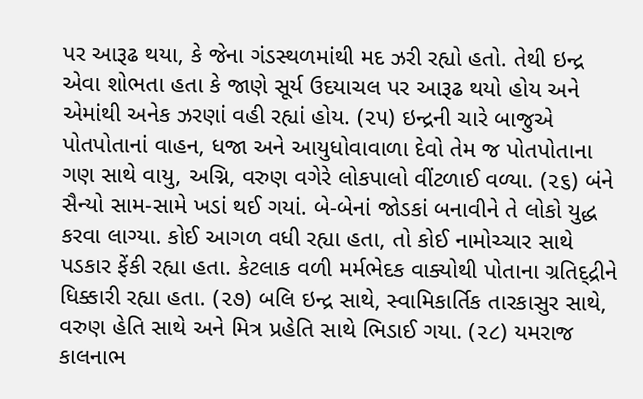પર આરૂઢ થયા, કે જેના ગંડસ્થળમાંથી મદ ઝરી રહ્યો હતો. તેથી ઇન્દ્ર એવા શોભતા હતા કે જાણે સૂર્ય ઉદયાચલ પર આરૂઢ થયો હોય અને એમાંથી અનેક ઝરણાં વહી રહ્યાં હોય. (૨૫) ઇન્દ્રની ચારે બાજુએ પોતપોતાનાં વાહન, ધજા અને આયુધોવાવાળા દેવો તેમ જ પોતપોતાના ગણ સાથે વાયુ, અગ્નિ, વરુણ વગેરે લોકપાલો વીંટળાઈ વળ્યા. (૨૬) બંને સૈન્યો સામ-સામે ખડાં થઈ ગયાં. બે-બેનાં જોડકાં બનાવીને તે લોકો યુદ્ધ કરવા લાગ્યા. કોઈ આગળ વધી રહ્યા હતા, તો કોઈ નામોચ્ચાર સાથે પડકાર ફેંકી રહ્યા હતા. કેટલાક વળી મર્મભેદક વાક્યોથી પોતાના ગ્રતિદ્દ્રીને ધિક્કારી રહ્યા હતા. (૨૭) બલિ ઇન્દ્ર સાથે, સ્વામિકાર્તિક તારકાસુર સાથે, વરુણ હેતિ સાથે અને મિત્ર પ્રહેતિ સાથે ભિડાઈ ગયા. (૨૮) યમરાજ કાલનાભ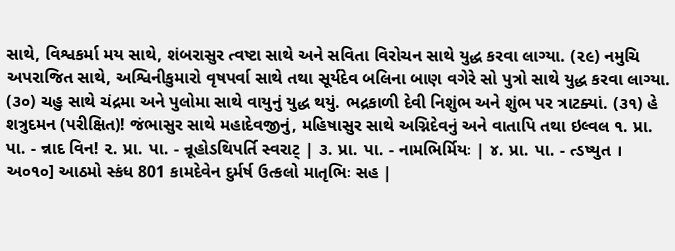સાથે, વિશ્વકર્મા મય સાથે, શંબરાસુર ત્વષ્ટા સાથે અને સવિતા વિરોચન સાથે યુદ્ધ કરવા લાગ્યા. (૨૯) નમુચિ અપરાજિત સાથે, અશ્વિનીકુમારો વૃષપર્વા સાથે તથા સૂર્યદેવ બલિના બાણ વગેરે સો પુત્રો સાથે યુદ્ધ કરવા લાગ્યા. (૩૦) ચહુ સાથે ચંદ્રમા અને પુલોમા સાથે વાયુનું યુદ્ધ થયું. ભદ્રકાળી દેવી નિશુંભ અને શુંભ પર ત્રાટક્યાં. (૩૧) હે શત્રુદમન (પરીક્ષિત)! જંભાસુર સાથે મહાદેવજીનું, મહિષાસુર સાથે અગ્નિદેવનું અને વાતાપિ તથા ઇલ્વલ ૧. પ્રા. પા. - ન્નાદ વિન! ૨. પ્રા. પા. - ન્રૂહોડથિપર્તિ સ્વરાટ્ | ૩. પ્રા. પા. - નામભિર્મિયઃ | ૪. પ્રા. પા. - ત્ડષ્યુત । અ૦૧૦] આઠમો સ્કંધ 801 કામદેવેન દુર્મર્ષ ઉત્કલો માતૃભિઃ સહ |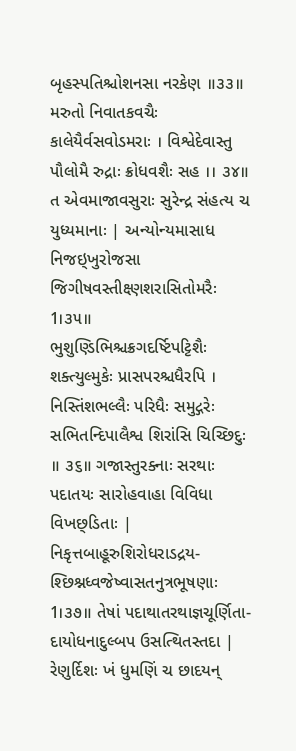બૃહસ્પતિશ્ચોશનસા નરકેણ ॥૩૩॥ મરુતો નિવાતકવચૈઃ કાલેયૈર્વસવોડમરાઃ । વિશ્વેદેવાસ્તુ પૌલોમૈ રુદ્રાઃ ક્રોધવશૈઃ સહ ।। ૩૪॥ ત એવમાજાવસુરાઃ સુરેન્દ્ર સંહત્ય ચ યુધ્યમાનાઃ | અન્યોન્યમાસાધ નિજઇ્ખુરોજસા જિગીષવસ્તીક્ષ્ણશરાસિતોમરૈઃ 1।૩૫॥ ભુશુણ્ડિભિશ્ચક્રગદર્ષ્ટિપટ્ટિશૈઃ શક્ત્યુલ્મુકેઃ પ્રાસપરશ્ચધૈરપિ । નિસ્તિંશભલ્લૈઃ પરિધૈઃ સમુદ્ગરેઃ સભિતન્દિપાલૈશ્વ શિરાંસિ ચિચ્છિદુઃ ॥ ૩૬॥ ગજાસ્તુરક્નાઃ સરથાઃ પદાતયઃ સારોહવાહા વિવિધા વિખછ્ડિતાઃ | નિકૃત્તબાહૂરુશિરોધરાડદ્રય- શ્છિશ્નધ્વજેષ્વાસતનુત્રભૂષણાઃ 1।૩૭॥ તેષાં પદાથાતરથાજ્ઞચૂર્ણિતા- દાયોધનાદુલ્બપ ઉસત્થિતસ્તદા | રેણુર્દિશઃ ખં ધુમણિં ચ છાદયન્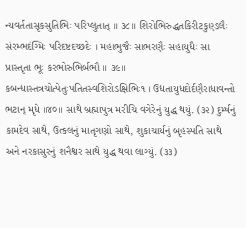ન્યવર્તતાસૃકસુતિભિઃ પરિપ્લુતાત્ ॥ ૩૮॥ શિરોભિરુદ્ધતકિરીટકુણ્ડલૈઃ સંરમ્ભદંગ્મિઃ પરિદષ્ટદચ્છદેઃ । મહાભુજૈઃ સાભરણૈઃ સહાયુધૈઃ સા પ્રાસ્તૃતા ભૂઃ કરભોરુભિર્બભૌ ॥ ૩૯॥ કબન્ધાસ્તત્રચોત્પેતુઃપતિતસ્વશિરોડક્ષિભિઃ૧ । ઉદ્યતાયુધદોર્દણૈરાધાવન્તો ભટાન્ મૃધે ॥૪૦॥ સાથે બ્રહ્માપુત્ર મરીચિ વગેરેનું યુદ્ધ થયું. (૩૨) દુર્મ્ષનું કામદેવ સાથે, ઉત્કલનું માતૃગણ્રો સાથે, શુકાચાર્યનું બૃહસ્પતિ સાથે અને નરકાસુરનું શનૈશ્વર સાથે યુદ્ધ થવા લાગ્યું. (૩૩)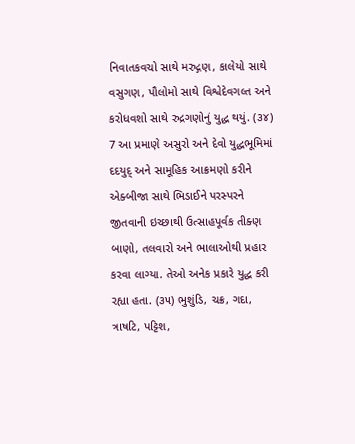નિવાતકવચો સાથે મરુદ્ગણ, કાલેયો સાથે વસુગણ, પૌલોમો સાથે વિશ્વેદેવગલ્ત અને કરોધવશો સાથે રુદ્રગણોનું યુદ્ધ થયું. (૩૪) 7 આ પ્રમાણે અસુરો અને દેવો યુદ્ધભૂમિમાં દદયુદ્ અને સામૂહિક આક્રમણો કરીને એક્બીજા સાથે ભિડાઈને પરસ્પરને જીતવાની ઇચ્છાથી ઉત્સાહપૂર્વક તીક્ણ બાણો, તલવારો અને ભાલાઓથી પ્રહાર કરવા લાગ્યા. તેઓ અનેક પ્રકારે યુદ્ધ કરી રહ્યા હતા. (૩૫) ભુશુંડિ, ચક્ર, ગદા, ત્રાષટિ, પટ્ટિશ,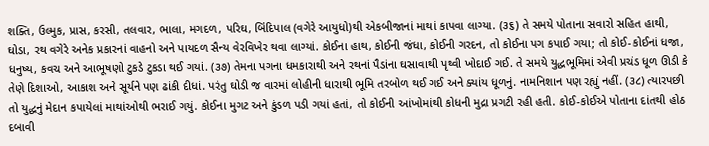શક્તિ, ઉલ્મુક, પ્રાસ, કરસી, તલવાર, ભાલા, મગદળ, પરિઘ, બિંદિપાલ (વગેરે આયુધો)થી એકબીજાનાં માથાં કાપવા લાગ્યા. (૩૬) તે સમયે પોતાના સવારો સહિત હાથી, ઘોડા, રથ વગેરે અનેક પ્રકારનાં વાહનો અને પાયદળ સૈન્ય વેરવિખેર થવા લાગ્યાં. કોઈના હાથ, કોઈની જંધા, કોઈની ગરદન, તો કોઈના પગ કપાઈ ગયા; તો કોઈ-કોઈનાં ધજા, ધનુષ્ય, કવચ અને આભૂષણો ટુકડે ટુકડા થઈ ગયાં. (૩૭) તેમના પગના ધમકારાથી અને રથનાં પૈડાંના ઘસાવાથી પૃથ્વી ખોદાઈ ગઈ. તે સમયે યુદ્ધભૂમિમાં એવી પ્રચંડ ધૂળ ઊડી કે તેણે દિશાઓ, આકાશ અને સૂર્યને પણ ઢાંકી દીધાં. પરંતુ ઘોડી જ વારમાં લોહીની ધારાથી ભૂમિ તરબોળ થઈ ગઈ અને ક્યાંય ધૂળનું. નામનિશાન પણ રહ્યું નહીં. (૩૮) ત્યારપછી તો યુદ્ધનું મેદાન કપાયેલાં માથાંઓથી ભરાઈ ગયું. કોઈના મુગટ અને કુંડળ પડી ગયાં હતાં, તો કોઈની આંખોમાંથી કોધની મુદ્રા પ્રગટી રહી હતી. કોઈ-કોઈએ પોતાના દાંતથી હોઠ દબાવી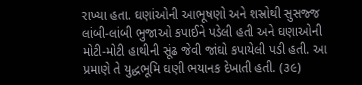રાખ્યા હતા. ઘણાંઓની આભૂષણો અને શસ્રોથી સુસજ્જ લાંબી-લાંબી ભુજાઓ કપાઈને પડેલી હતી અને ઘણાઓની મોટી-મોટી હાથીની સૂંઢ જેવી જાંઘો કપાયેલી પડી હતી. આ પ્રમાણે તે યુદ્ધભૂમિ ઘણી ભયાનક દેખાતી હતી. (૩૯)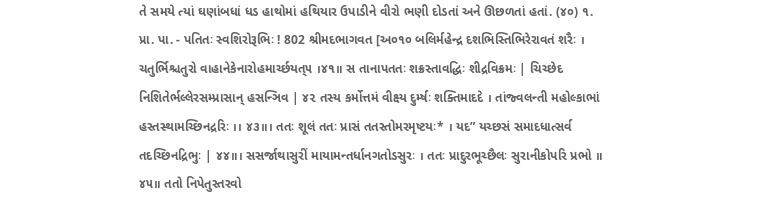તે સમયે ત્યાં ઘણાંબધાં ધડ હાથોમાં હથિયાર ઉપાડીને વીરો ભણી દોડતાં અને ઊછળતાં હતાં. (૪૦) ૧. પ્રા. પા. - પતિતઃ સ્વશિરોરૂભિઃ ! 802 શ્રીમદભાગવત [અ૦૧૦ બલિર્મહેન્દ્ર દશભિસ્તિભિરેરાવતં શરૈઃ । ચતુર્ભિશ્ચતુરો વાહાનેકેનારોહમાર્ચ્છયત્૫ ।૪૧॥ સ તાનાપતતઃ શક્રસ્તાવદ્ધિઃ શીદ્રવિક્રમઃ | ચિચ્છેદ નિશિતેર્ભલ્લેરસમ્પ્રાસાન્ હસન્ઞિવ | ૪૨ તસ્ય કર્મોત્તમં વીક્ષ્ય દુર્મ્ષઃ શક્તિમાદદે । તાંજ્વલન્તી મહોલ્કાભાં હસ્તસ્થામચ્છિનદ્રરિઃ ।। ૪૩॥। તતઃ શૂલં તતઃ પ્રાસં તતસ્તોમરમૃષ્ટયઃ* । યદ” યચ્છસં સમાદધાત્સર્વ તદચ્છિનદ્રિભુઃ | ૪૪॥। સસર્જાથાસુરીં માયામન્તર્ધાનગતોડસુરઃ । તતઃ પ્રાદુરભૂચ્છૈલઃ સુરાનીકોપરિ પ્રભો ॥ ૪૫॥ તતો નિપેતુસ્તરવો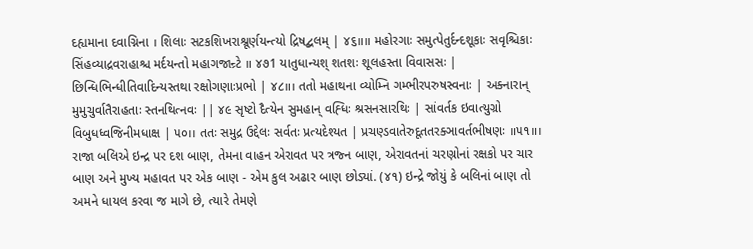દહ્યમાના દવાગ્નિના । શિલાઃ સટકશિખરાશ્રૂર્ણયન્ત્યો દ્રિષદ્બલમ્ | ૪૬॥॥ મહોરગાઃ સમુત્પેતુર્દન્દશૂકાઃ સવૃશ્ચિકાઃ સિંહવ્યાદ્રવરાહાશ્ચ મર્દયન્તો મહાગજાન્ર્ટે ॥ ૪૭1 યાતુધાન્યશ્ શતશઃ શૂલહસ્તા વિવાસસઃ | છિન્ધિભિન્ધીતિવાદિન્યસ્તથા રક્ષોગણાઃપ્રભો | ૪૮॥। તતો મહાથના વ્યોમ્નિ ગમ્ભીરપરુષસ્વનાઃ | અક્નારાન્ મુમુચુર્વાતૈરાહતાઃ સ્તનથિત્નવઃ || ૪૯ સૃષ્ટો દૈત્યેન સુમહાન્ વહ્ધિઃ શ્રસનસારથિઃ | સાંવર્તક ઇવાત્યુગ્રો વિબુધધ્વજિનીમધાક્ષ | ૫૦।। તતઃ સમુદ્ર ઉદ્દેલઃ સર્વતઃ પ્રત્યદેશ્યત | પ્રચણ્ડવાતેરુદૂતતરક્ઞાવર્તભીષણઃ ॥૫૧॥। રાજા બલિએ ઇન્દ્ર પર દશ બાણ, તેમના વાહન એરાવત પર ત્રજ્ન બાણ, એરાવતનાં ચરણ્રોનાં રક્ષકો પર ચાર બાણ અને મુખ્ય મહાવત પર એક બાણ - એમ કુલ અઢાર બાણ છોડ્યાં. (૪૧) ઇન્દ્રે જોયું કે બલિનાં બાણ તો અમને ધાયલ કરવા જ માગે છે, ત્યારે તેમણે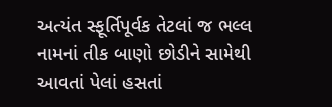અત્યંત સ્ફૂર્તિપૂર્વક તેટલાં જ ભલ્લ નામનાં તીક બાણો છોડીને સામેથી આવતાં પેલાં હસતાં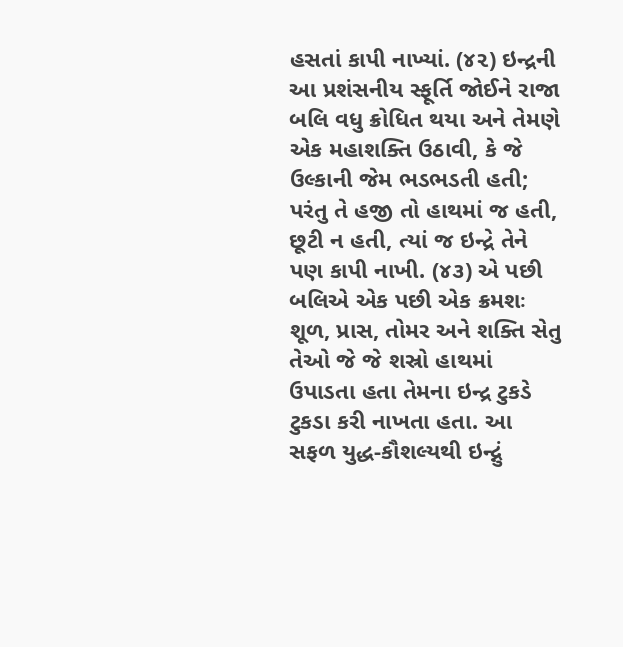હસતાં કાપી નાખ્યાં. (૪૨) ઇન્દ્રની આ પ્રશંસનીય સ્ફૂર્તિ જોઈને રાજા બલિ વધુ ક્રોધિત થયા અને તેમણે એક મહાશક્તિ ઉઠાવી, કે જે ઉલ્કાની જેમ ભડભડતી હતી; પરંતુ તે હજી તો હાથમાં જ હતી, છૂટી ન હતી, ત્યાં જ ઇન્દ્રે તેને પણ કાપી નાખી. (૪૩) એ પછી બલિએ એક પછી એક ક્રમશઃ શૂળ, પ્રાસ, તોમર અને શક્તિ સેતુ તેઓ જે જે શસ્રો હાથમાં ઉપાડતા હતા તેમના ઇન્દ્ર ટુકડે ટુકડા કરી નાખતા હતા. આ સફળ યુદ્ધ-કૌશલ્યથી ઇન્દ્નું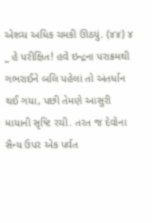એશ્વ્ય અધિક ચમકી ઊઠયું. (૪૪) ૪ _ હે પરીક્ષિત! હવે ઇન્દ્રના પરાક્રમથી ગભરાઈને બલિ પહેલાં તો અંતર્ધાન થઈ ગયા, પછી તેમણે આસુરી માયાની સૃષ્ટિ રચી. તરત જ દેવોના સૈન્ય ઉપર એક પર્વત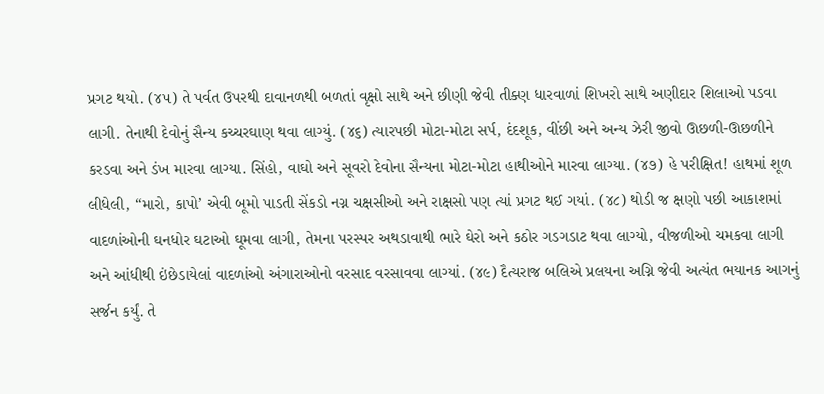પ્રગટ થયો. (૪૫) તે પર્વત ઉપરથી દાવાનળથી બળતાં વૃક્ષો સાથે અને છીણી જેવી તીક્ણ ધારવાળાં શિખરો સાથે અણીદાર શિલાઓ પડવા લાગી. તેનાથી દેવોનું સૈન્ય કચ્ચરઘાણ થવા લાગ્યું. (૪૬) ત્યારપછી મોટા-મોટા સર્પ, દંદશૂક, વીંછી અને અન્ય ઝેરી જીવો ઊછળી-ઊછળીને કરડવા અને ડંખ મારવા લાગ્યા. સિંહો, વાઘો અને સૂવરો દેવોના સૈન્યના મોટા-મોટા હાથીઓને મારવા લાગ્યા. (૪૭) હે પરીક્ષિત! હાથમાં શૂળ લીધેલી, “મારો, કાપો’ એવી બૂમો પાડતી સેંકડો નગ્ન ચક્ષસીઓ અને રાક્ષસો પણ ત્યાં પ્રગટ થઈ ગયાં. (૪૮) થોડી જ ક્ષણો પછી આકાશમાં વાદળાંઓની ઘનધોર ઘટાઓ ઘૂમવા લાગી, તેમના પરસ્પર અથડાવાથી ભારે ઘેરો અને કઠોર ગડગડાટ થવા લાગ્યો, વીજળીઓ ચમકવા લાગી અને આંધીથી ઇંછેડાયેલાં વાદળાંઓ અંગારાઓનો વરસાદ વરસાવવા લાગ્યાં. (૪૯) દૈત્યરાજ બલિએ પ્રલયના અગ્નિ જેવી અત્યંત ભયાનક આગનું સર્જન કર્યું. તે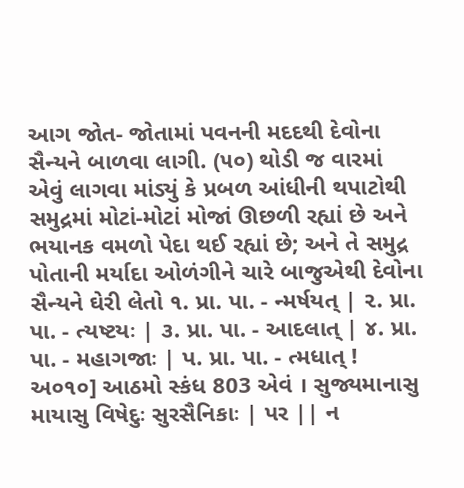આગ જોત- જોતામાં પવનની મદદથી દેવોના સૈન્યને બાળવા લાગી. (૫૦) થોડી જ વારમાં એવું લાગવા માંડ્યું કે પ્રબળ આંધીની થપાટોથી સમુદ્રમાં મોટાં-મોટાં મોજાં ઊછળી રહ્યાં છે અને ભયાનક વમળો પેદા થઈ રહ્યાં છે; અને તે સમુદ્ર પોતાની મર્યાદા ઓળંગીને ચારે બાજુએથી દેવોના સૈન્યને ઘેરી લેતો ૧. પ્રા. પા. - ન્મર્ષયત્ | ૨. પ્રા. પા. - ત્યષ્ટયઃ | ૩. પ્રા. પા. - આદલાત્ | ૪. પ્રા. પા. - મહાગજાઃ | પ. પ્રા. પા. - ત્મધાત્ ! અ૦૧૦] આઠમો સ્કંધ 803 એવં । સુજ્યમાનાસુ માયાસુ વિષેદુઃ સુરસૈનિકાઃ | પર || ન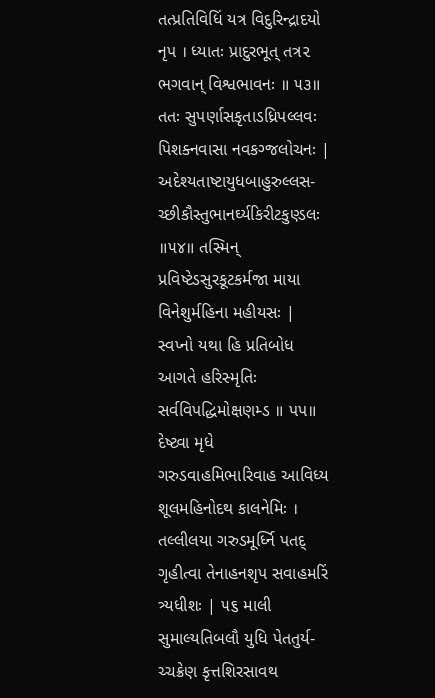તત્પ્રતિવિધિં યત્ર વિદુરિન્દ્રાદયો નૃપ । ધ્યાતઃ પ્રાદુરભૂત્ તત્ર૨ ભગવાન્ વિશ્વભાવનઃ ॥ ૫૩॥ તતઃ સુપર્ણાસકૃતાડધ્રિપલ્લવઃ પિશક્નવાસા નવકગ્જલોચનઃ | અદેશ્યતાષ્ટાયુધબાહુરુલ્લસ- ચ્છીકૌસ્તુભાનર્ઘ્યકિરીટકુણ્ડલઃ ॥૫૪॥ તસ્મિન્ પ્રવિષ્ટેડસુરકૂટકર્મજા માયા વિનેશુર્મહિના મહીયસઃ | સ્વપ્નો યથા હિ પ્રતિબોધ આગતે હરિસ્મૃતિઃ સર્વવિપદ્ધિમોક્ષણમ્ડ ॥ પપ॥ દેષ્ટ્વા મૃધે ગરુડવાહમિભારિવાહ આવિધ્ય શૂલમહિનોદથ કાલનેમિઃ । તલ્લીલયા ગરુડમૂર્ધ્નિ પતદ્ ગૃહીત્વા તેનાહનશૃપ સવાહમરિં ત્ર્યધીશઃ | ૫૬ માલી સુમાલ્યતિબલૌ યુધિ પેતતુર્ય- ચ્ચક્રેણ કૃત્તશિરસાવથ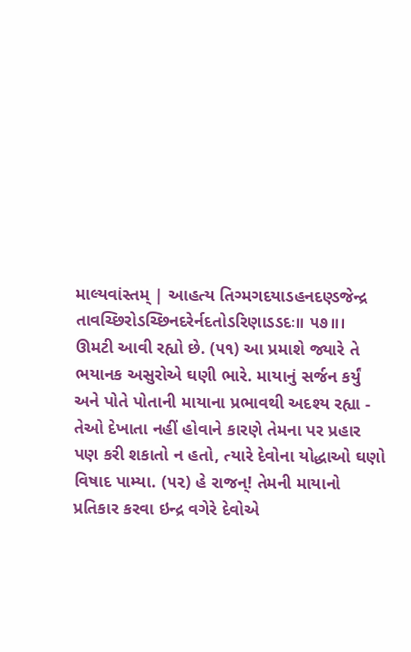માલ્યવાંસ્તમ્ | આહત્ય તિગ્મગદયાડહનદણ્ડજેન્દ્ર તાવચ્છિરોડચ્છિનદરેર્નદતોડરિણાડડદઃ॥ ૫૭॥। ઊમટી આવી રહ્યો છે. (૫૧) આ પ્રમાશે જ્યારે તે ભયાનક અસુરોએ ઘણી ભારે. માયાનું સર્જન કર્યું અને પોતે પોતાની માયાના પ્રભાવથી અદશ્ય રહ્યા - તેઓ દેખાતા નહીં હોવાને કારણે તેમના પર પ્રહાર પણ કરી શકાતો ન હતો, ત્યારે દેવોના યોદ્ધાઓ ઘણો વિષાદ પામ્યા. (૫૨) હે રાજન્! તેમની માયાનો પ્રતિકાર કરવા ઇન્દ્ર વગેરે દેવોએ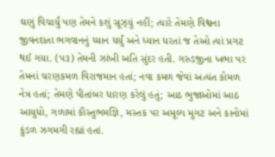ઘણું વિચાર્યું પણ તેમને કશું સૂઝ્યું નહીં; ત્યારે તેમણે વિશ્વના જીવનદાતા ભગવાનનું ધ્યાન ધર્યું અને ધ્યાન ધરતાં જ તેઓ ત્યાં પ્રગટ થઈ ગયા. (૫૩) તેમની ઝાંખી અતિ સુંદર હતી. ગરુડજીના ખભા પર તેમનાં ચરણકમળ વિરાજમાન હતાં; નવા કમળ જેવાં અત્યંત કોમળ નેત્ર હતાં; તેમણે પીતાંબર ધારણ કરેલું હતું; આઠ ભુજાઓમાં આઠ આયુધો, ગળામાં કૌસ્તુભમજ્ઞિ, મસ્તક પર અમૂલ્ય મુગટ અને કાનોમાં કુંડળ ઝગમગી રહ્યાં હતાં.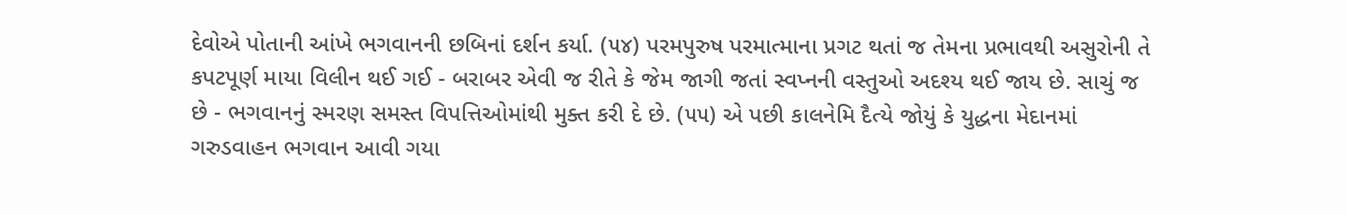દેવોએ પોતાની આંખે ભગવાનની છબિનાં દર્શન કર્યા. (૫૪) પરમપુરુષ પરમાત્માના પ્રગટ થતાં જ તેમના પ્રભાવથી અસુરોની તે કપટપૂર્ણ માયા વિલીન થઈ ગઈ - બરાબર એવી જ રીતે કે જેમ જાગી જતાં સ્વપ્નની વસ્તુઓ અદશ્ય થઈ જાય છે. સાચું જ છે - ભગવાનનું સ્મરણ સમસ્ત વિપત્તિઓમાંથી મુક્ત કરી દે છે. (૫૫) એ પછી કાલનેમિ દૈત્યે જોયું કે યુદ્ધના મેદાનમાં ગરુડવાહન ભગવાન આવી ગયા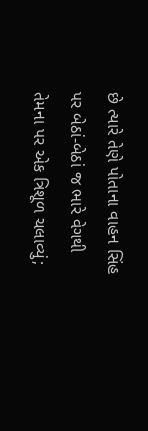છે ત્યારે તેણે પોતાના વાહન સિંહ પર બેઠાં-બેઠાં જ ભારે વેગથી તેમના પર એક ત્રિશૂળ ચલાવ્યું;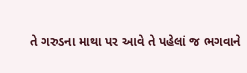તે ગરુડના માથા પર આવે તે પહેલાં જ ભગવાને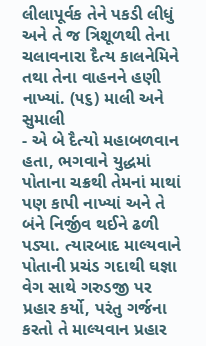લીલાપૂર્વક તેને પકડી લીધું અને તે જ ત્રિશૂળથી તેના ચલાવનારા દૈત્ય કાલનેમિને તથા તેના વાહનને હણી નાખ્યાં. (૫૬) માલી અને સુમાલી
- એ બે દૈત્યો મહાબળવાન હતા, ભગવાને યુદ્ધમાં પોતાના ચક્રથી તેમનાં માથાં પણ કાપી નાખ્યાં અને તે બંને નિર્જીવ થઈને ઢળી પડ્યા. ત્યારબાદ માલ્યવાને પોતાની પ્રચંડ ગદાથી ઘજ્ઞા વેગ સાથે ગરુડજી પર પ્રહાર કર્યો, પરંતુ ગર્જના કરતો તે માલ્યવાન પ્રહાર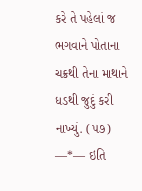કરે તે પહેલાં જ ભગવાને પોતાના ચક્રથી તેના માથાને ધડથી જુદું કરી નાખ્યું. (૫૭) —*— ઇતિ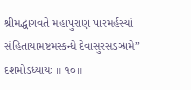શ્રીમદ્ધાગવતે મહાપુરાણ પારમર્હસ્યાં સંહિતાયામષ્ટમસ્કન્ધે દેવાસુરસડઝ્રામે” દશમોડધ્યાયઃ ॥ ૧૦॥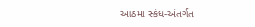આઠમા સ્કંધ-અંતર્ગત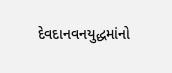દેવદાનવનયુદ્ધમાંનો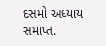દસમો અધ્યાય સમાપ્ત.